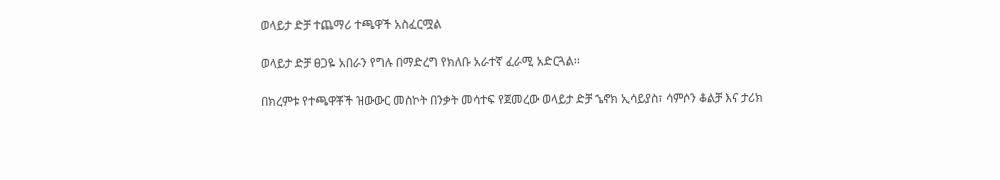ወላይታ ድቻ ተጨማሪ ተጫዋች አስፈርሟል

ወላይታ ድቻ ፀጋዬ አበራን የግሉ በማድረግ የክለቡ አራተኛ ፈራሚ አድርጓል፡፡

በክረምቱ የተጫዋቾች ዝውውር መስኮት በንቃት መሳተፍ የጀመረው ወላይታ ድቻ ኄኖክ ኢሳይያስ፣ ሳምሶን ቆልቻ እና ታሪክ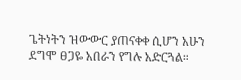ጌትነትን ዝውውር ያጠናቀቀ ሲሆን አሁን ደግሞ ፀጋዬ አበራን የግሉ አድርጓል።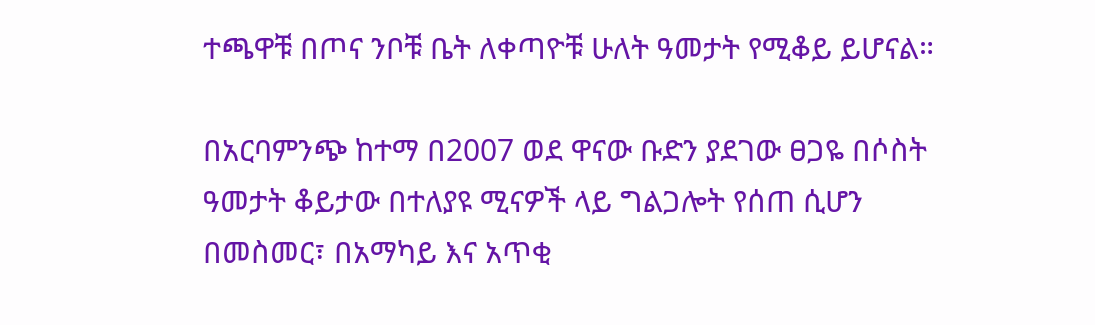ተጫዋቹ በጦና ንቦቹ ቤት ለቀጣዮቹ ሁለት ዓመታት የሚቆይ ይሆናል።

በአርባምንጭ ከተማ በ2007 ወደ ዋናው ቡድን ያደገው ፀጋዬ በሶስት ዓመታት ቆይታው በተለያዩ ሚናዎች ላይ ግልጋሎት የሰጠ ሲሆን በመስመር፣ በአማካይ እና አጥቂ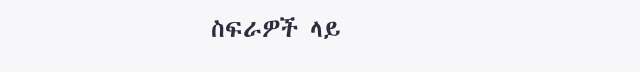ስፍራዎች ላይ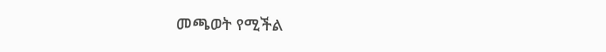መጫወት የሚችል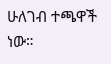ሁለገብ ተጫዋች ነው።